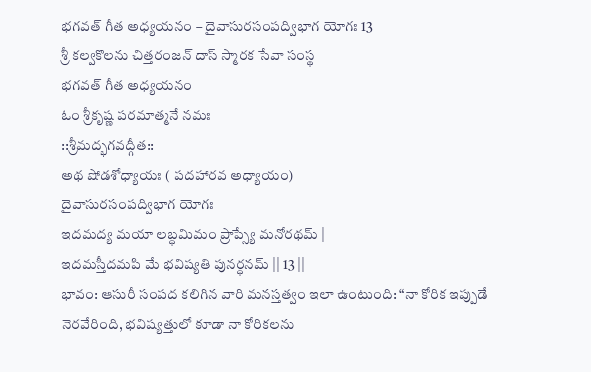భగవత్ గీత అధ్యయనం – దైవాసురసంపద్విభాగ యోగః 13
శ్రీ కల్వకొలను చిత్తరంజన్ దాస్ స్మారక సేవా సంస్థ
భగవత్ గీత అధ్యయనం
ఓం శ్రీకృష్ణ పరమాత్మనే నమః
::శ్రీమద్భగవద్గీత::
అథ షోడశోధ్యాయః ( పదహారవ అధ్యాయం)
దైవాసురసంపద్విభాగ యోగః
ఇదమద్య మయా లబ్ధమిమం ప్రాప్స్యే మనోరథమ్ |
ఇదమస్తీదమపి మే భవిష్యతి పునర్ధనమ్ || 13 ||
భావం: ఆసురీ సంపద కలిగిన వారి మనస్తత్వం ఇలా ఉంటుంది: “నా కోరిక ఇప్పుడే నెరవేరింది, భవిష్యత్తులో కూడా నా కోరికలను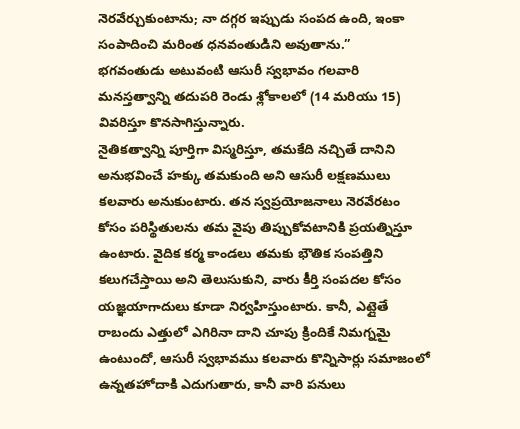నెరవేర్చుకుంటాను; నా దగ్గర ఇప్పుడు సంపద ఉంది, ఇంకా సంపాదించి మరింత ధనవంతుడిని అవుతాను.”
భగవంతుడు అటువంటి ఆసురీ స్వభావం గలవారి మనస్తత్వాన్ని తదుపరి రెండు శ్లోకాలలో (14 మరియు 15) వివరిస్తూ కొనసాగిస్తున్నారు.
నైతికత్వాన్ని పూర్తిగా విస్మరిస్తూ, తమకేది నచ్చితే దానిని అనుభవించే హక్కు తమకుంది అని ఆసురీ లక్షణములు కలవారు అనుకుంటారు. తన స్వప్రయోజనాలు నెరవేరటం కోసం పరిస్థితులను తమ వైపు తిప్పుకోవటానికి ప్రయత్నిస్తూ ఉంటారు. వైదిక కర్మ కాండలు తమకు భౌతిక సంపత్తిని కలుగచేస్తాయి అని తెలుసుకుని, వారు కీర్తి సంపదల కోసం యజ్ఞయాగాదులు కూడా నిర్వహిస్తుంటారు. కానీ, ఎట్లైతే రాబందు ఎత్తులో ఎగిరినా దాని చూపు క్రిందికే నిమగ్నమై ఉంటుందో, ఆసురీ స్వభావము కలవారు కొన్నిసార్లు సమాజంలో ఉన్నతహోదాకి ఎదుగుతారు, కానీ వారి పనులు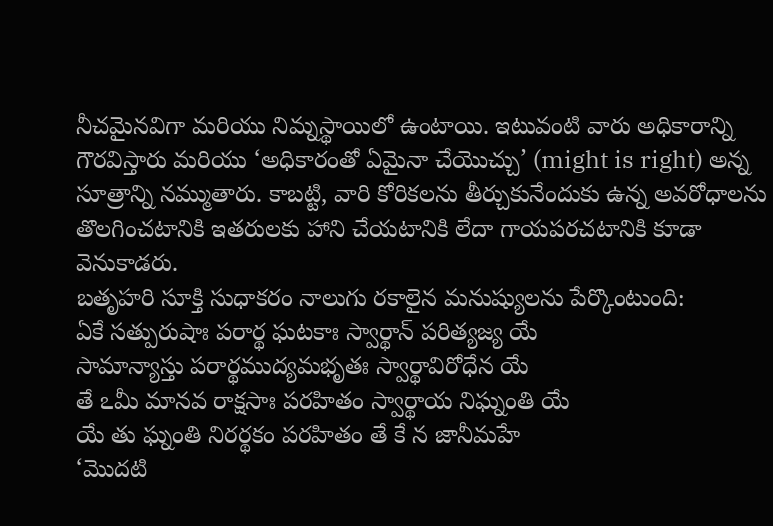నీచమైనవిగా మరియు నిమ్నస్థాయిలో ఉంటాయి. ఇటువంటి వారు అధికారాన్ని గౌరవిస్తారు మరియు ‘అధికారంతో ఏమైనా చేయొచ్చు’ (might is right) అన్న సూత్రాన్ని నమ్ముతారు. కాబట్టి, వారి కోరికలను తీర్చుకునేందుకు ఉన్న అవరోధాలను తొలగించటానికి ఇతరులకు హాని చేయటానికి లేదా గాయపరచటానికి కూడా వెనుకాడరు.
బతృహరి సూక్తి సుధాకరం నాలుగు రకాలైన మనుష్యులను పేర్కొంటుంది:
ఏకే సత్పురుషాః పరార్థ ఘటకాః స్వార్థాన్ పరిత్యజ్య యే
సామాన్యాస్తు పరార్థముద్యమభృతః స్వార్థావిరోధేన యే
తే ఽమీ మానవ రాక్షసాః పరహితం స్వార్థాయ నిఘ్నంతి యే
యే తు ఘ్నంతి నిరర్థకం పరహితం తే కే న జానీమహే
‘మొదటి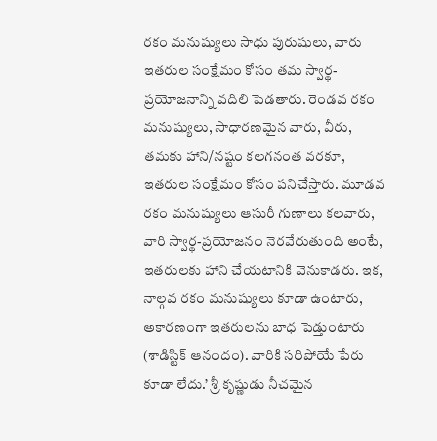రకం మనుష్యులు సాధు పురుషులు, వారు ఇతరుల సంక్షేమం కోసం తమ స్వార్థ-ప్రయోజనాన్ని వదిలి పెడతారు. రెండవ రకం మనుష్యులు, సాధారణమైన వారు, వీరు, తమకు హాని/నష్టం కలగనంత వరకూ, ఇతరుల సంక్షేమం కోసం పనిచేస్తారు. మూడవ రకం మనుష్యులు ఆసురీ గుణాలు కలవారు, వారి స్వార్థ-ప్రయోజనం నెరవేరుతుంది అంటే, ఇతరులకు హాని చేయటానికి వెనుకాడరు. ఇక, నాల్గవ రకం మనుష్యులు కూడా ఉంటారు, అకారణంగా ఇతరులను బాధ పెడ్తుంటారు (శాడిస్టిక్ ఆనందం). వారికి సరిపోయే పేరు కూడా లేదు.’ శ్రీ కృష్ణుడు నీచమైన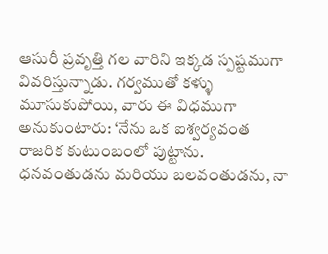ఆసురీ ప్రవృత్తి గల వారిని ఇక్కడ స్పష్టముగా వివరిస్తున్నాడు. గర్వముతో కళ్ళు మూసుకుపోయి, వారు ఈ విధముగా అనుకుంటారు: ‘నేను ఒక ఐశ్వర్యవంత రాజరిక కుటుంబంలో పుట్టాను. ధనవంతుడను మరియు బలవంతుడను, నా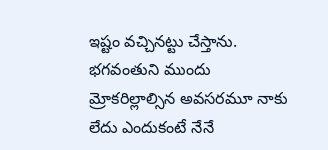ఇష్టం వచ్చినట్టు చేస్తాను. భగవంతుని ముందు మ్రోకరిల్లాల్సిన అవసరమూ నాకు లేదు ఎందుకంటే నేనే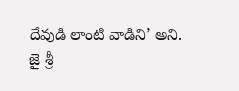దేవుడి లాంటి వాడిని’ అని.
జై శ్రీ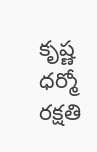కృష్ణ
ధర్మో రక్షతి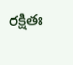రక్షితః